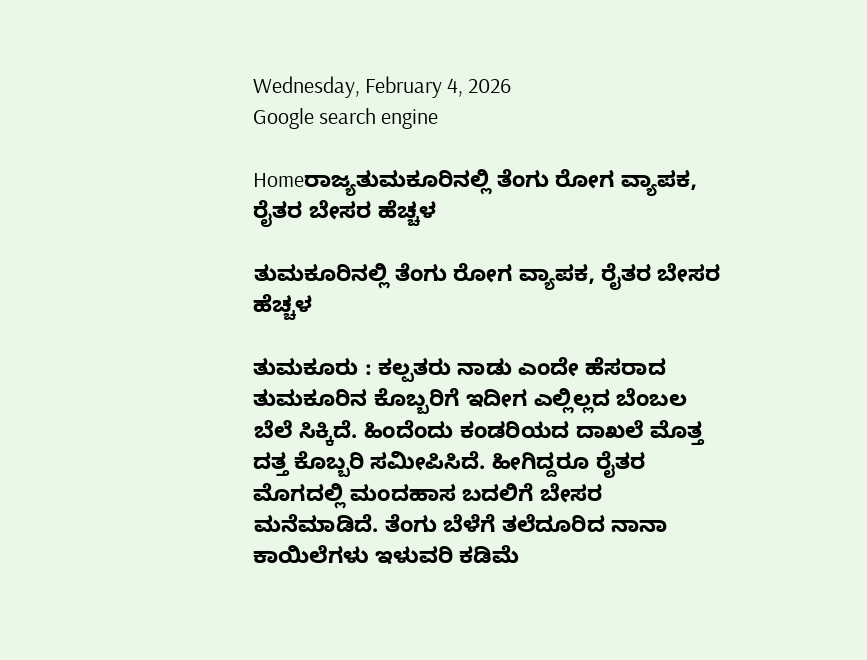Wednesday, February 4, 2026
Google search engine

Homeರಾಜ್ಯತುಮಕೂರಿನಲ್ಲಿ ತೆಂಗು ರೋಗ ವ್ಯಾಪಕ, ರೈತರ ಬೇಸರ ಹೆಚ್ಚಳ

ತುಮಕೂರಿನಲ್ಲಿ ತೆಂಗು ರೋಗ ವ್ಯಾಪಕ, ರೈತರ ಬೇಸರ ಹೆಚ್ಚಳ

ತುಮಕೂರು : ಕಲ್ಪತರು ನಾಡು ಎಂದೇ ಹೆಸರಾದ ತುಮಕೂರಿನ ಕೊಬ್ಬರಿಗೆ ಇದೀಗ ಎಲ್ಲಿಲ್ಲದ ಬೆಂಬಲ ಬೆಲೆ ಸಿಕ್ಕಿದೆ. ಹಿಂದೆಂದು ಕಂಡರಿಯದ ದಾಖಲೆ ಮೊತ್ತ ದತ್ತ ಕೊಬ್ಬರಿ ಸಮೀಪಿಸಿದೆ. ಹೀಗಿದ್ದರೂ ರೈತರ ಮೊಗದಲ್ಲಿ ಮಂದಹಾಸ ಬದಲಿಗೆ ಬೇಸರ ಮನೆಮಾಡಿದೆ. ತೆಂಗು ಬೆಳೆಗೆ ತಲೆದೂರಿದ ನಾನಾ ಕಾಯಿಲೆಗಳು ಇಳುವರಿ ಕಡಿಮೆ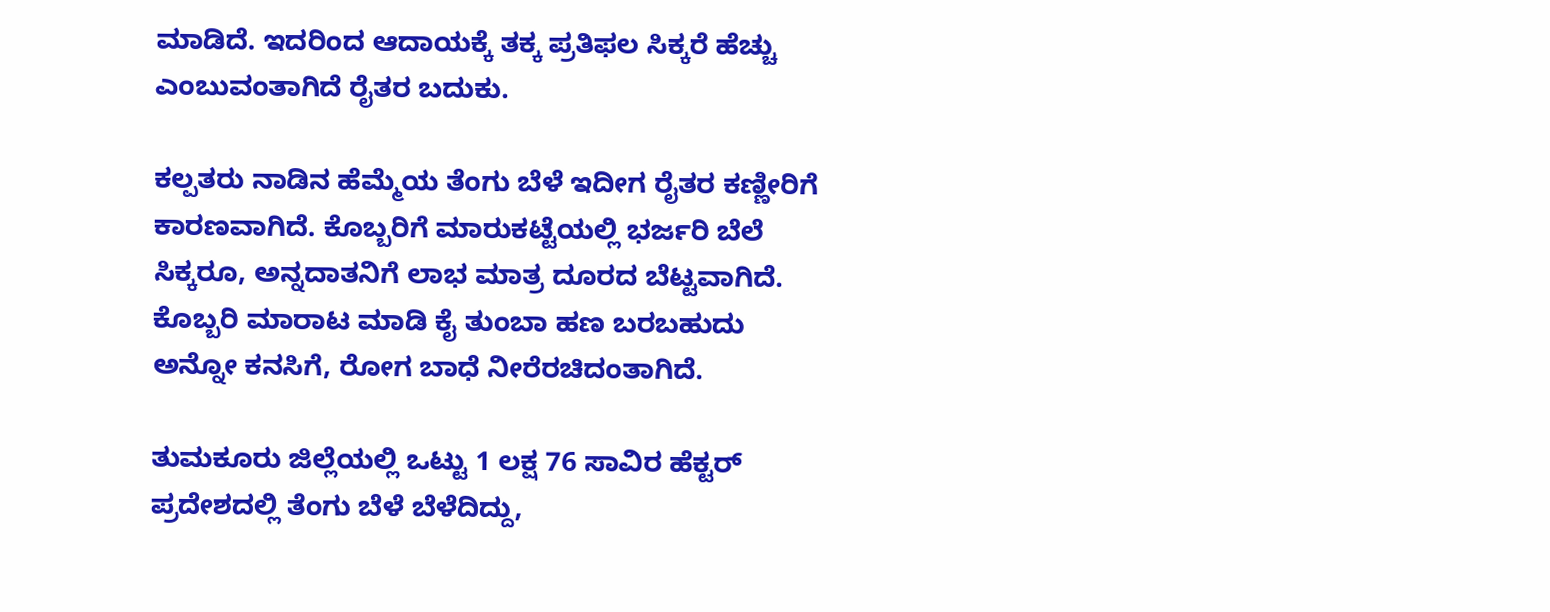ಮಾಡಿದೆ. ಇದರಿಂದ ಆದಾಯಕ್ಕೆ ತಕ್ಕ ಪ್ರತಿಫಲ‌‌ ಸಿಕ್ಕರೆ ಹೆಚ್ಚು ಎಂಬುವಂತಾಗಿದೆ ರೈತರ ಬದುಕು.

ಕಲ್ಪತರು ನಾಡಿನ ಹೆಮ್ಮೆಯ ತೆಂಗು ಬೆಳೆ ಇದೀಗ ರೈತರ ಕಣ್ಣೀರಿಗೆ ಕಾರಣವಾಗಿದೆ. ಕೊಬ್ಬರಿಗೆ ಮಾರುಕಟ್ಟೆಯಲ್ಲಿ ಭರ್ಜರಿ ಬೆಲೆ ಸಿಕ್ಕರೂ, ಅನ್ನದಾತನಿಗೆ ಲಾಭ ಮಾತ್ರ ದೂರದ ಬೆಟ್ಟವಾಗಿದೆ. ಕೊಬ್ಬರಿ ಮಾರಾಟ ಮಾಡಿ ಕೈ ತುಂಬಾ ಹಣ ಬರಬಹುದು ಅನ್ನೋ ಕನಸಿಗೆ, ರೋಗ ಬಾಧೆ ನೀರೆರಚಿದಂತಾಗಿದೆ.

ತುಮಕೂರು ಜಿಲ್ಲೆಯಲ್ಲಿ ಒಟ್ಟು 1 ಲಕ್ಷ 76 ಸಾವಿರ ಹೆಕ್ಟರ್ ಪ್ರದೇಶದಲ್ಲಿ ತೆಂಗು ಬೆಳೆ ಬೆಳೆದಿದ್ದು,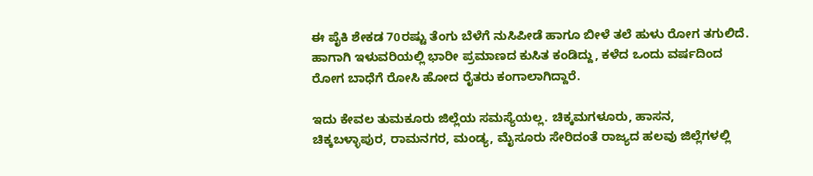ಈ ಪೈಕಿ ಶೇಕಡ 70ರಷ್ಟು ತೆಂಗು ಬೆಳೆಗೆ ನುಸಿಪೀಡೆ ಹಾಗೂ ಬೀಳೆ ತಲೆ ಹುಳು ರೋಗ ತಗುಲಿದೆ. ಹಾಗಾಗಿ ಇಳುವರಿಯಲ್ಲಿ ಭಾರೀ ಪ್ರಮಾಣದ ಕುಸಿತ ಕಂಡಿದ್ದು, ಕಳೆದ ಒಂದು ವರ್ಷದಿಂದ ರೋಗ ಬಾಧೆಗೆ ರೋಸಿ ಹೋದ ರೈತರು ಕಂಗಾಲಾಗಿದ್ದಾರೆ.

ಇದು ಕೇವಲ ತುಮಕೂರು ಜಿಲ್ಲೆಯ ಸಮಸ್ಯೆಯಲ್ಲ. ಚಿಕ್ಕಮಗಳೂರು, ಹಾಸನ, ಚಿಕ್ಕಬಳ್ಳಾಪುರ, ರಾಮನಗರ, ಮಂಡ್ಯ, ಮೈಸೂರು ಸೇರಿದಂತೆ ರಾಜ್ಯದ ಹಲವು ಜಿಲ್ಲೆಗಳಲ್ಲಿ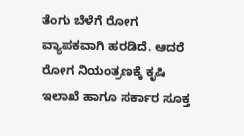ತೆಂಗು ಬೆಳೆಗೆ ರೋಗ ವ್ಯಾಪಕವಾಗಿ ಹರಡಿದೆ. ಆದರೆ ರೋಗ ನಿಯಂತ್ರಣಕ್ಕೆ ಕೃಷಿ ಇಲಾಖೆ ಹಾಗೂ ಸರ್ಕಾರ ಸೂಕ್ತ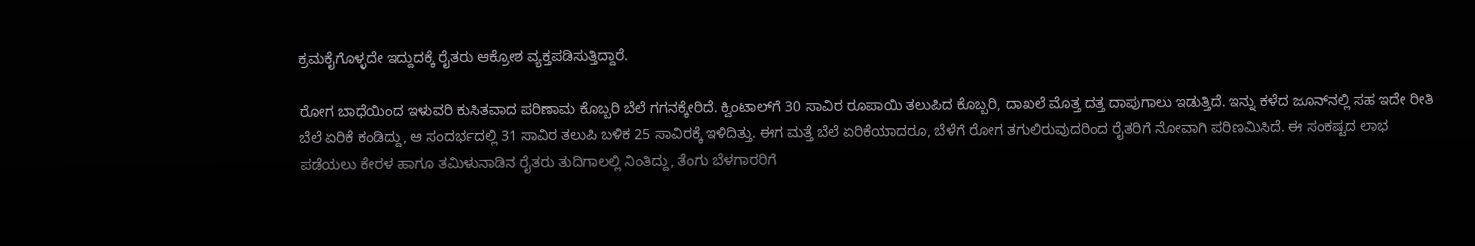ಕ್ರಮಕೈಗೊಳ್ಳದೇ ಇದ್ದುದಕ್ಕೆ ರೈತರು ಆಕ್ರೋಶ ವ್ಯಕ್ತಪಡಿಸುತ್ತಿದ್ದಾರೆ.

ರೋಗ ಬಾಧೆಯಿಂದ ಇಳುವರಿ ಕುಸಿತವಾದ ಪರಿಣಾಮ ಕೊಬ್ಬರಿ ಬೆಲೆ ಗಗನಕ್ಕೇರಿದೆ. ಕ್ವಿಂಟಾಲ್‌ಗೆ 30 ಸಾವಿರ ರೂಪಾಯಿ ತಲುಪಿದ ಕೊಬ್ಬರಿ, ದಾಖಲೆ ಮೊತ್ತ ದತ್ತ ದಾಪುಗಾಲು ಇಡುತ್ತಿದೆ. ಇನ್ನು ಕಳೆದ ಜೂನ್‌ನಲ್ಲಿ ಸಹ ಇದೇ ರೀತಿ ಬೆಲೆ ಏರಿಕೆ ಕಂಡಿದ್ದು, ಆ ಸಂದರ್ಭದಲ್ಲಿ 31 ಸಾವಿರ ತಲುಪಿ ಬಳಿಕ 25 ಸಾವಿರಕ್ಕೆ ಇಳಿದಿತ್ತು. ಈಗ ಮತ್ತೆ ಬೆಲೆ ಏರಿಕೆಯಾದರೂ, ಬೆಳೆಗೆ ರೋಗ ತಗುಲಿರುವುದರಿಂದ ರೈತರಿಗೆ ನೋವಾಗಿ ಪರಿಣಮಿಸಿದೆ. ಈ ಸಂಕಷ್ಟದ ಲಾಭ ಪಡೆಯಲು ಕೇರಳ ಹಾಗೂ ತಮಿಳುನಾಡಿನ ರೈತರು ತುದಿಗಾಲಲ್ಲಿ ನಿಂತಿದ್ದು, ತೆಂಗು ಬೆಳಗಾರರಿಗೆ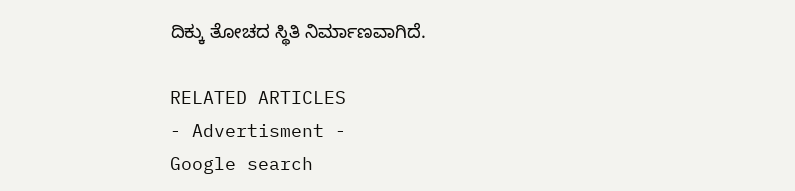ದಿಕ್ಕು ತೋಚದ ಸ್ಥಿತಿ ನಿರ್ಮಾಣವಾಗಿದೆ.

RELATED ARTICLES
- Advertisment -
Google search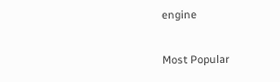engine

Most Popular